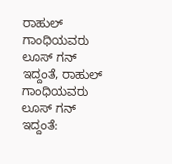ರಾಹುಲ್ ಗಾಂಧಿಯವರು ಲೂಸ್ ಗನ್ ಇದ್ದಂತೆ, ರಾಹುಲ್ ಗಾಂಧಿಯವರು ಲೂಸ್ ಗನ್ ಇದ್ದಂತೆ: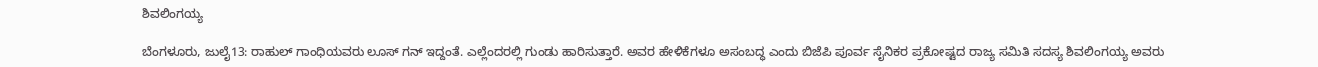ಶಿವಲಿಂಗಯ್ಯ

ಬೆಂಗಳೂರು, ಜುಲೈ13: ರಾಹುಲ್ ಗಾಂಧಿಯವರು ಲೂಸ್ ಗನ್ ಇದ್ದಂತೆ. ಎಲ್ಲೆಂದರಲ್ಲಿ ಗುಂಡು ಹಾರಿಸುತ್ತಾರೆ. ಅವರ ಹೇಳಿಕೆಗಳೂ ಅಸಂಬದ್ಧ ಎಂದು ಬಿಜೆಪಿ ಪೂರ್ವ ಸೈನಿಕರ ಪ್ರಕೋಷ್ಟದ ರಾಜ್ಯ ಸಮಿತಿ ಸದಸ್ಯ ಶಿವಲಿಂಗಯ್ಯ ಅವರು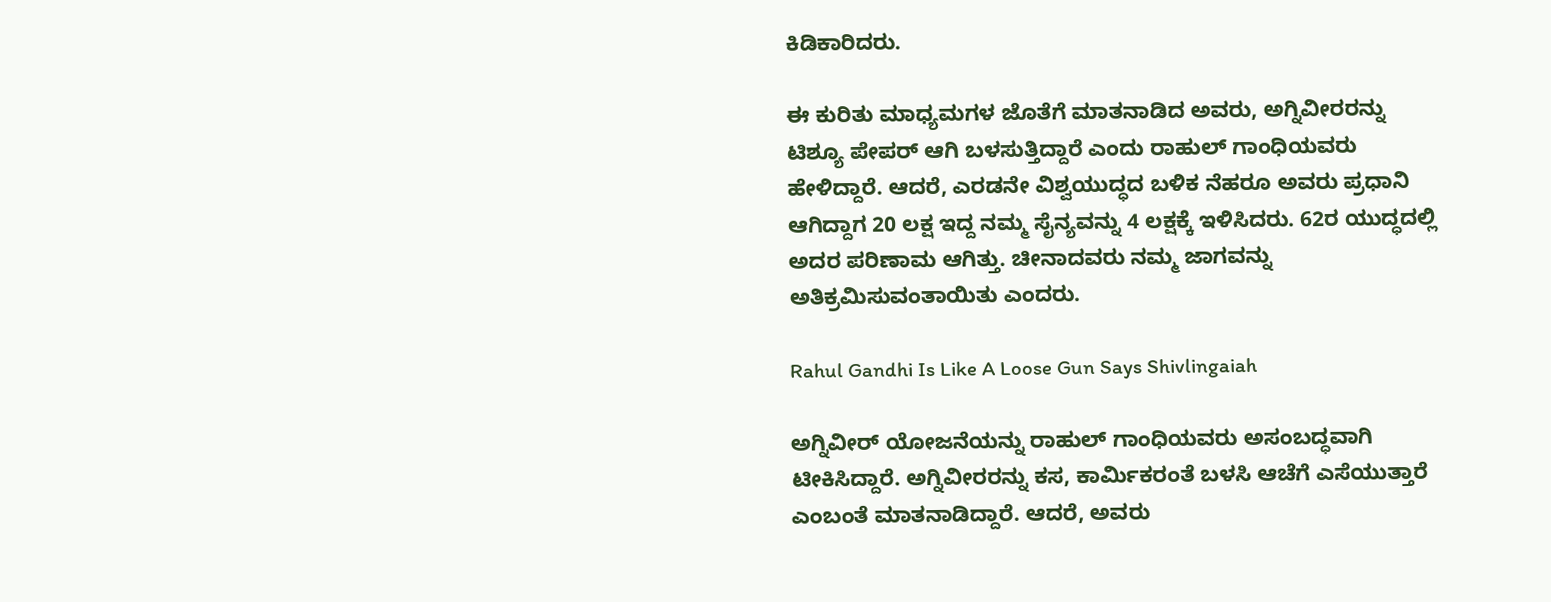ಕಿಡಿಕಾರಿದರು.

ಈ ಕುರಿತು ಮಾಧ್ಯಮಗಳ ಜೊತೆಗೆ ಮಾತನಾಡಿದ ಅವರು, ಅಗ್ನಿವೀರರನ್ನು ಟಿಶ್ಯೂ ಪೇಪರ್ ಆಗಿ ಬಳಸುತ್ತಿದ್ದಾರೆ ಎಂದು ರಾಹುಲ್ ಗಾಂಧಿಯವರು ಹೇಳಿದ್ದಾರೆ. ಆದರೆ, ಎರಡನೇ ವಿಶ್ವಯುದ್ಧದ ಬಳಿಕ ನೆಹರೂ ಅವರು ಪ್ರಧಾನಿ ಆಗಿದ್ದಾಗ 20 ಲಕ್ಷ ಇದ್ದ ನಮ್ಮ ಸೈನ್ಯವನ್ನು 4 ಲಕ್ಷಕ್ಕೆ ಇಳಿಸಿದರು. 62ರ ಯುದ್ಧದಲ್ಲಿ ಅದರ ಪರಿಣಾಮ ಆಗಿತ್ತು. ಚೀನಾದವರು ನಮ್ಮ ಜಾಗವನ್ನು ಅತಿಕ್ರಮಿಸುವಂತಾಯಿತು ಎಂದರು.

Rahul Gandhi Is Like A Loose Gun Says Shivlingaiah

ಅಗ್ನಿವೀರ್ ಯೋಜನೆಯನ್ನು ರಾಹುಲ್ ಗಾಂಧಿಯವರು ಅಸಂಬದ್ಧವಾಗಿ ಟೀಕಿಸಿದ್ದಾರೆ. ಅಗ್ನಿವೀರರನ್ನು ಕಸ, ಕಾರ್ಮಿಕರಂತೆ ಬಳಸಿ ಆಚೆಗೆ ಎಸೆಯುತ್ತಾರೆ ಎಂಬಂತೆ ಮಾತನಾಡಿದ್ದಾರೆ. ಆದರೆ, ಅವರು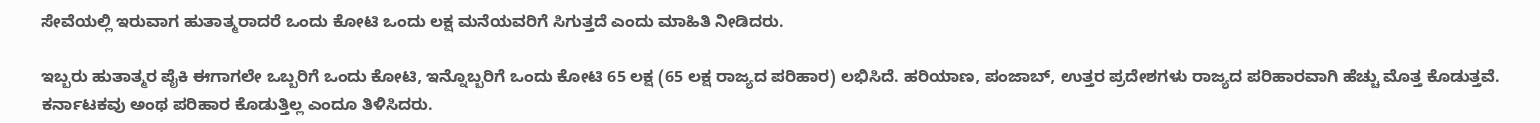ಸೇವೆಯಲ್ಲಿ ಇರುವಾಗ ಹುತಾತ್ಮರಾದರೆ ಒಂದು ಕೋಟಿ ಒಂದು ಲಕ್ಷ ಮನೆಯವರಿಗೆ ಸಿಗುತ್ತದೆ ಎಂದು ಮಾಹಿತಿ ನೀಡಿದರು.

ಇಬ್ಬರು ಹುತಾತ್ಮರ ಪೈಕಿ ಈಗಾಗಲೇ ಒಬ್ಬರಿಗೆ ಒಂದು ಕೋಟಿ, ಇನ್ನೊಬ್ಬರಿಗೆ ಒಂದು ಕೋಟಿ 65 ಲಕ್ಷ (65 ಲಕ್ಷ ರಾಜ್ಯದ ಪರಿಹಾರ) ಲಭಿಸಿದೆ. ಹರಿಯಾಣ, ಪಂಜಾಬ್, ಉತ್ತರ ಪ್ರದೇಶಗಳು ರಾಜ್ಯದ ಪರಿಹಾರವಾಗಿ ಹೆಚ್ಚು ಮೊತ್ತ ಕೊಡುತ್ತವೆ. ಕರ್ನಾಟಕವು ಅಂಥ ಪರಿಹಾರ ಕೊಡುತ್ತಿಲ್ಲ ಎಂದೂ ತಿಳಿಸಿದರು.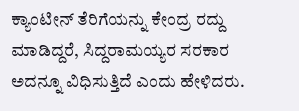ಕ್ಯಾಂಟೀನ್ ತೆರಿಗೆಯನ್ನು ಕೇಂದ್ರ ರದ್ದು ಮಾಡಿದ್ದರೆ, ಸಿದ್ದರಾಮಯ್ಯರ ಸರಕಾರ ಅದನ್ನೂ ವಿಧಿಸುತ್ತಿದೆ ಎಂದು ಹೇಳಿದರು.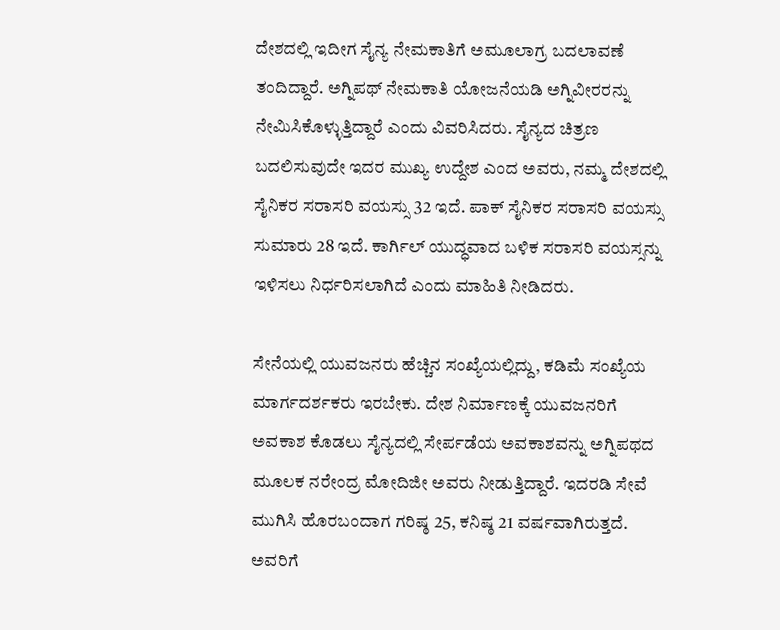ದೇಶದಲ್ಲಿ ಇದೀಗ ಸೈನ್ಯ ನೇಮಕಾತಿಗೆ ಅಮೂಲಾಗ್ರ ಬದಲಾವಣೆ ತಂದಿದ್ದಾರೆ. ಅಗ್ನಿಪಥ್ ನೇಮಕಾತಿ ಯೋಜನೆಯಡಿ ಅಗ್ನಿವೀರರನ್ನು ನೇಮಿಸಿಕೊಳ್ಳುತ್ತಿದ್ದಾರೆ ಎಂದು ವಿವರಿಸಿದರು. ಸೈನ್ಯದ ಚಿತ್ರಣ ಬದಲಿಸುವುದೇ ಇದರ ಮುಖ್ಯ ಉದ್ದೇಶ ಎಂದ ಅವರು, ನಮ್ಮ ದೇಶದಲ್ಲಿ ಸೈನಿಕರ ಸರಾಸರಿ ವಯಸ್ಸು 32 ಇದೆ. ಪಾಕ್ ಸೈನಿಕರ ಸರಾಸರಿ ವಯಸ್ಸು ಸುಮಾರು 28 ಇದೆ. ಕಾರ್ಗಿಲ್ ಯುದ್ಧವಾದ ಬಳಿಕ ಸರಾಸರಿ ವಯಸ್ಸನ್ನು ಇಳಿಸಲು ನಿರ್ಧರಿಸಲಾಗಿದೆ ಎಂದು ಮಾಹಿತಿ ನೀಡಿದರು.

ಸೇನೆಯಲ್ಲಿ ಯುವಜನರು ಹೆಚ್ಚಿನ ಸಂಖ್ಯೆಯಲ್ಲಿದ್ದು, ಕಡಿಮೆ ಸಂಖ್ಯೆಯ ಮಾರ್ಗದರ್ಶಕರು ಇರಬೇಕು. ದೇಶ ನಿರ್ಮಾಣಕ್ಕೆ ಯುವಜನರಿಗೆ ಅವಕಾಶ ಕೊಡಲು ಸೈನ್ಯದಲ್ಲಿ ಸೇರ್ಪಡೆಯ ಅವಕಾಶವನ್ನು ಅಗ್ನಿಪಥದ ಮೂಲಕ ನರೇಂದ್ರ ಮೋದಿಜೀ ಅವರು ನೀಡುತ್ತಿದ್ದಾರೆ. ಇದರಡಿ ಸೇವೆ ಮುಗಿಸಿ ಹೊರಬಂದಾಗ ಗರಿಷ್ಠ 25, ಕನಿಷ್ಠ 21 ವರ್ಷವಾಗಿರುತ್ತದೆ. ಅವರಿಗೆ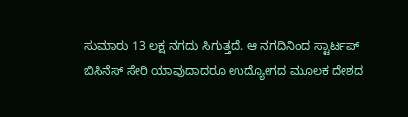ಸುಮಾರು 13 ಲಕ್ಷ ನಗದು ಸಿಗುತ್ತದೆ. ಆ ನಗದಿನಿಂದ ಸ್ಟಾರ್ಟಪ್ ಬಿಸಿನೆಸ್ ಸೇರಿ ಯಾವುದಾದರೂ ಉದ್ಯೋಗದ ಮೂಲಕ ದೇಶದ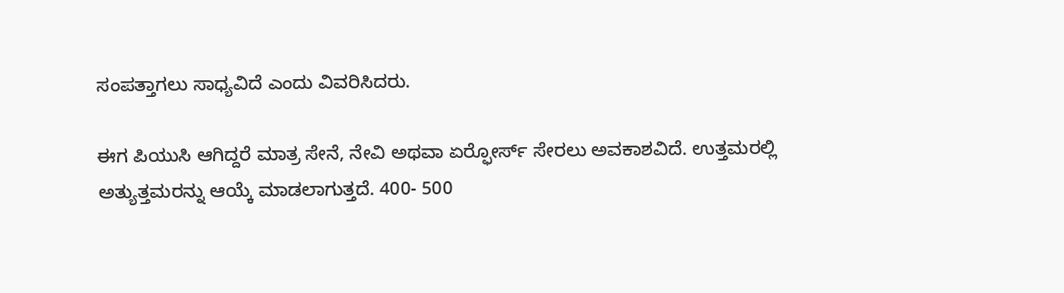ಸಂಪತ್ತಾಗಲು ಸಾಧ್ಯವಿದೆ ಎಂದು ವಿವರಿಸಿದರು.

ಈಗ ಪಿಯುಸಿ ಆಗಿದ್ದರೆ ಮಾತ್ರ ಸೇನೆ, ನೇವಿ ಅಥವಾ ಏರ್‍ಫೋರ್ಸ್ ಸೇರಲು ಅವಕಾಶವಿದೆ. ಉತ್ತಮರಲ್ಲಿ ಅತ್ಯುತ್ತಮರನ್ನು ಆಯ್ಕೆ ಮಾಡಲಾಗುತ್ತದೆ. 400- 500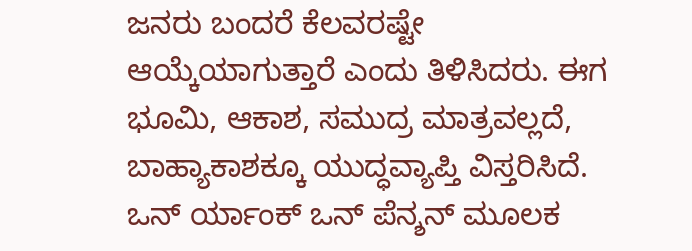ಜನರು ಬಂದರೆ ಕೆಲವರಷ್ಟೇ ಆಯ್ಕೆಯಾಗುತ್ತಾರೆ ಎಂದು ತಿಳಿಸಿದರು. ಈಗ ಭೂಮಿ, ಆಕಾಶ, ಸಮುದ್ರ ಮಾತ್ರವಲ್ಲದೆ, ಬಾಹ್ಯಾಕಾಶಕ್ಕೂ ಯುದ್ಧವ್ಯಾಪ್ತಿ ವಿಸ್ತರಿಸಿದೆ. ಒನ್ ರ್ಯಾಂಕ್ ಒನ್ ಪೆನ್ಶನ್ ಮೂಲಕ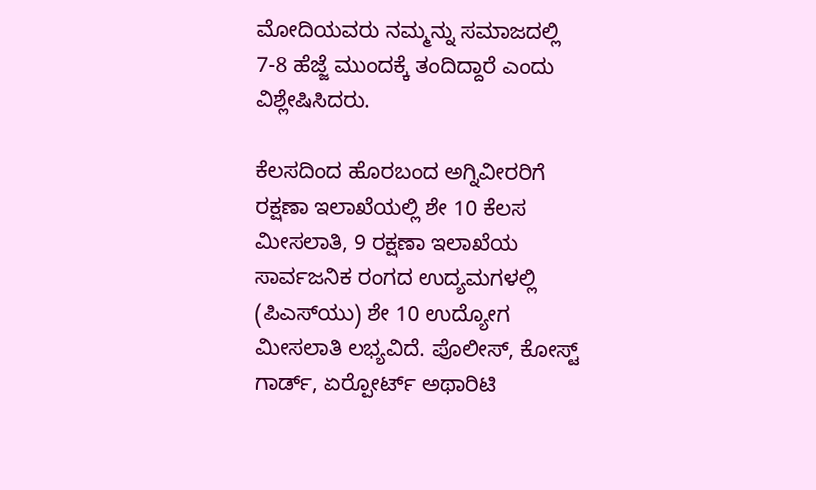ಮೋದಿಯವರು ನಮ್ಮನ್ನು ಸಮಾಜದಲ್ಲಿ 7-8 ಹೆಜ್ಜೆ ಮುಂದಕ್ಕೆ ತಂದಿದ್ದಾರೆ ಎಂದು ವಿಶ್ಲೇಷಿಸಿದರು.

ಕೆಲಸದಿಂದ ಹೊರಬಂದ ಅಗ್ನಿವೀರರಿಗೆ ರಕ್ಷಣಾ ಇಲಾಖೆಯಲ್ಲಿ ಶೇ 10 ಕೆಲಸ ಮೀಸಲಾತಿ, 9 ರಕ್ಷಣಾ ಇಲಾಖೆಯ ಸಾರ್ವಜನಿಕ ರಂಗದ ಉದ್ಯಮಗಳಲ್ಲಿ (ಪಿಎಸ್‍ಯು) ಶೇ 10 ಉದ್ಯೋಗ ಮೀಸಲಾತಿ ಲಭ್ಯವಿದೆ. ಪೊಲೀಸ್, ಕೋಸ್ಟ್ ಗಾರ್ಡ್, ಏರ್‍ಪೋರ್ಟ್ ಅಥಾರಿಟಿ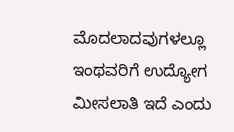ಮೊದಲಾದವುಗಳಲ್ಲೂ ಇಂಥವರಿಗೆ ಉದ್ಯೋಗ ಮೀಸಲಾತಿ ಇದೆ ಎಂದು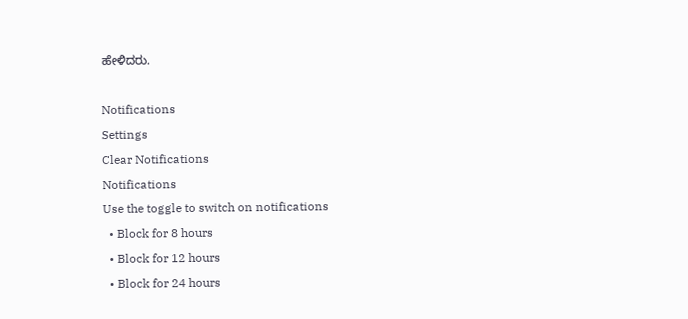ಹೇಳಿದರು.

Notifications
Settings
Clear Notifications
Notifications
Use the toggle to switch on notifications
  • Block for 8 hours
  • Block for 12 hours
  • Block for 24 hours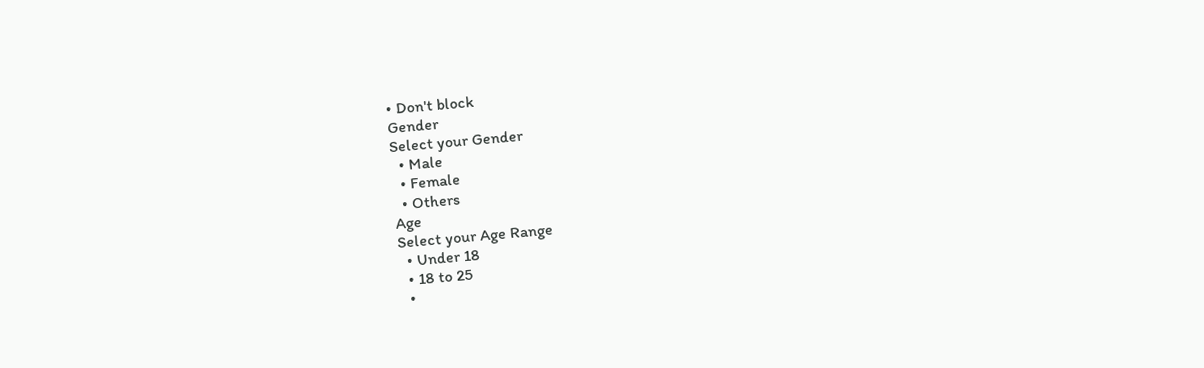• Don't block
Gender
Select your Gender
  • Male
  • Female
  • Others
Age
Select your Age Range
  • Under 18
  • 18 to 25
  •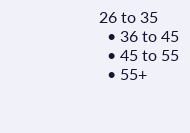26 to 35
  • 36 to 45
  • 45 to 55
  • 55+